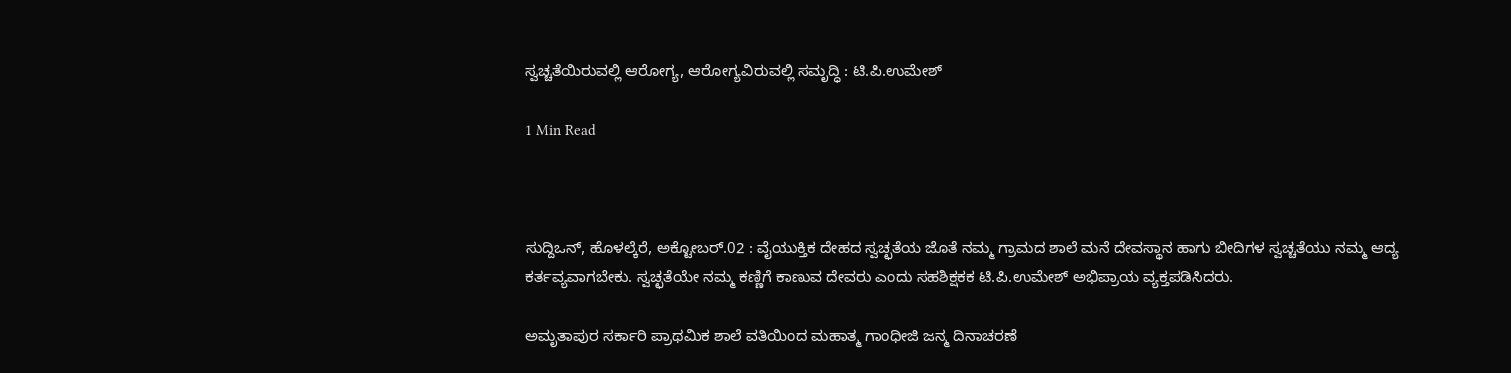ಸ್ವಚ್ಚತೆಯಿರುವಲ್ಲಿ ಆರೋಗ್ಯ, ಆರೋಗ್ಯವಿರುವಲ್ಲಿ ಸಮೃದ್ಧಿ : ಟಿ.ಪಿ.ಉಮೇಶ್

1 Min Read



ಸುದ್ದಿಒನ್, ಹೊಳಲ್ಕೆರೆ, ಅಕ್ಟೋಬರ್.02 : ವೈಯುಕ್ತಿಕ ದೇಹದ ಸ್ವಚ್ಛತೆಯ ಜೊತೆ ನಮ್ಮ ಗ್ರಾಮದ ಶಾಲೆ ಮನೆ ದೇವಸ್ಥಾನ ಹಾಗು ಬೀದಿಗಳ ಸ್ವಚ್ಚತೆಯು ನಮ್ಮ ಆದ್ಯ ಕರ್ತವ್ಯವಾಗಬೇಕು. ಸ್ವಚ್ಛತೆಯೇ ನಮ್ಮ ಕಣ್ಣಿಗೆ ಕಾಣುವ ದೇವರು ಎಂದು ಸಹಶಿಕ್ಷಕಕ ಟಿ.ಪಿ.ಉಮೇಶ್ ಅಭಿಪ್ರಾಯ ವ್ಯಕ್ತಪಡಿಸಿದರು.

ಅಮೃತಾಪುರ ಸರ್ಕಾರಿ ಪ್ರಾಥಮಿಕ ಶಾಲೆ ವತಿಯಿಂದ ಮಹಾತ್ಮ ಗಾಂಧೀಜಿ ಜನ್ಮ ದಿನಾಚರಣೆ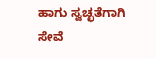ಹಾಗು ಸ್ವಚ್ಛತೆಗಾಗಿ ಸೇವೆ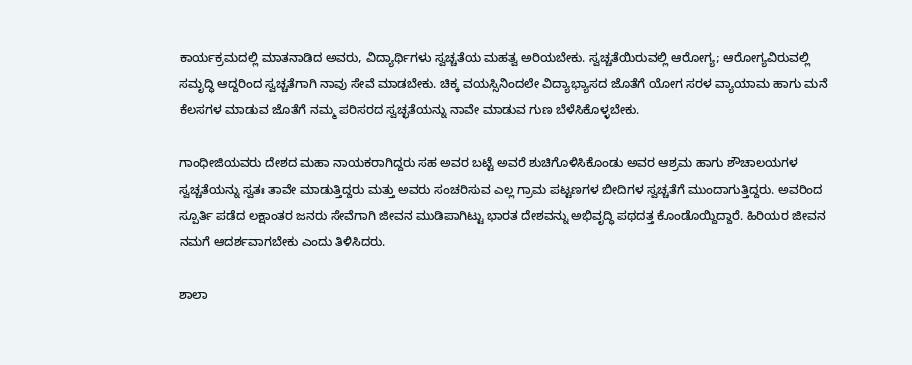ಕಾರ್ಯಕ್ರಮದಲ್ಲಿ ಮಾತನಾಡಿದ ಅವರು, ವಿದ್ಯಾರ್ಥಿಗಳು ಸ್ವಚ್ಚತೆಯ ಮಹತ್ವ ಅರಿಯಬೇಕು. ಸ್ವಚ್ಚತೆಯಿರುವಲ್ಲಿ ಆರೋಗ್ಯ; ಆರೋಗ್ಯವಿರುವಲ್ಲಿ ಸಮೃದ್ಧಿ ಆದ್ದರಿಂದ ಸ್ವಚ್ಚತೆಗಾಗಿ ನಾವು ಸೇವೆ ಮಾಡಬೇಕು. ಚಿಕ್ಕ ವಯಸ್ಸಿನಿಂದಲೇ ವಿದ್ಯಾಭ್ಯಾಸದ ಜೊತೆಗೆ ಯೋಗ ಸರಳ ವ್ಯಾಯಾಮ ಹಾಗು ಮನೆ ಕೆಲಸಗಳ ಮಾಡುವ ಜೊತೆಗೆ ನಮ್ಮ ಪರಿಸರದ ಸ್ವಚ್ಛತೆಯನ್ನು ನಾವೇ ಮಾಡುವ ಗುಣ ಬೆಳೆಸಿಕೊಳ್ಳಬೇಕು.

ಗಾಂಧೀಜಿಯವರು ದೇಶದ ಮಹಾ ನಾಯಕರಾಗಿದ್ದರು ಸಹ ಅವರ ಬಟ್ಟೆ ಅವರೆ ಶುಚಿಗೊಳಿಸಿಕೊಂಡು ಅವರ ಆಶ್ರಮ ಹಾಗು ಶೌಚಾಲಯಗಳ ಸ್ವಚ್ಚತೆಯನ್ನು ಸ್ವತಃ ತಾವೇ ಮಾಡುತ್ತಿದ್ದರು ಮತ್ತು ಅವರು ಸಂಚರಿಸುವ ಎಲ್ಲ ಗ್ರಾಮ ಪಟ್ಟಣಗಳ ಬೀದಿಗಳ ಸ್ವಚ್ಚತೆಗೆ ಮುಂದಾಗುತ್ತಿದ್ದರು. ಅವರಿಂದ ಸ್ಪೂರ್ತಿ ಪಡೆದ ಲಕ್ಷಾಂತರ ಜನರು ಸೇವೆಗಾಗಿ ಜೀವನ ಮುಡಿಪಾಗಿಟ್ಟು ಭಾರತ ದೇಶವನ್ನು ಅಭಿವೃದ್ಧಿ ಪಥದತ್ತ ಕೊಂಡೊಯ್ದಿದ್ದಾರೆ. ಹಿರಿಯರ ಜೀವನ ನಮಗೆ ಆದರ್ಶವಾಗಬೇಕು ಎಂದು ತಿಳಿಸಿದರು.

ಶಾಲಾ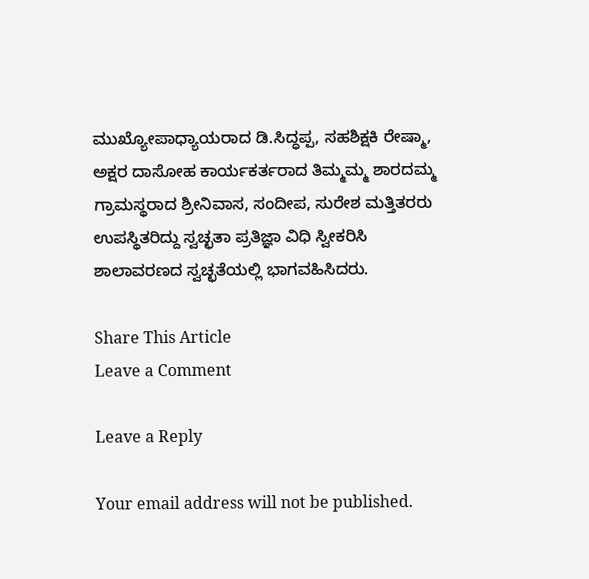ಮುಖ್ಯೋಪಾಧ್ಯಾಯರಾದ ಡಿ.ಸಿದ್ಧಪ್ಪ, ಸಹಶಿಕ್ಷಕಿ ರೇಷ್ಮಾ, ಅಕ್ಷರ ದಾಸೋಹ ಕಾರ್ಯಕರ್ತರಾದ ತಿಮ್ಮಮ್ಮ ಶಾರದಮ್ಮ ಗ್ರಾಮಸ್ಥರಾದ ಶ್ರೀನಿವಾಸ, ಸಂದೀಪ, ಸುರೇಶ ಮತ್ತಿತರರು ಉಪಸ್ಥಿತರಿದ್ದು ಸ್ವಚ್ಛತಾ ಪ್ರತಿಜ್ಞಾ ವಿಧಿ ಸ್ವೀಕರಿಸಿ ಶಾಲಾವರಣದ ಸ್ವಚ್ಛತೆಯಲ್ಲಿ ಭಾಗವಹಿಸಿದರು.

Share This Article
Leave a Comment

Leave a Reply

Your email address will not be published.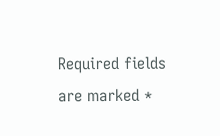Required fields are marked *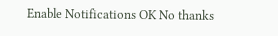Enable Notifications OK No thanks